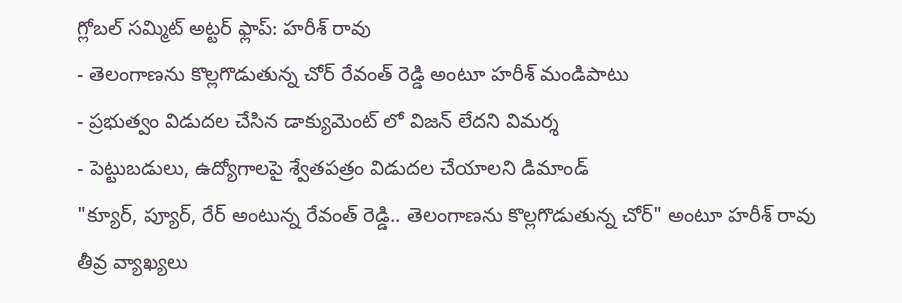గ్లోబల్ సమ్మిట్ అట్టర్ ఫ్లాప్: హరీశ్ రావు
- తెలంగాణను కొల్లగొడుతున్న చోర్ రేవంత్ రెడ్డి అంటూ హరీశ్ మండిపాటు
- ప్రభుత్వం విడుదల చేసిన డాక్యుమెంట్ లో విజన్ లేదని విమర్శ
- పెట్టుబడులు, ఉద్యోగాలపై శ్వేతపత్రం విడుదల చేయాలని డిమాండ్
"క్యూర్, ప్యూర్, రేర్ అంటున్న రేవంత్ రెడ్డి.. తెలంగాణను కొల్లగొడుతున్న చోర్" అంటూ హరీశ్ రావు తీవ్ర వ్యాఖ్యలు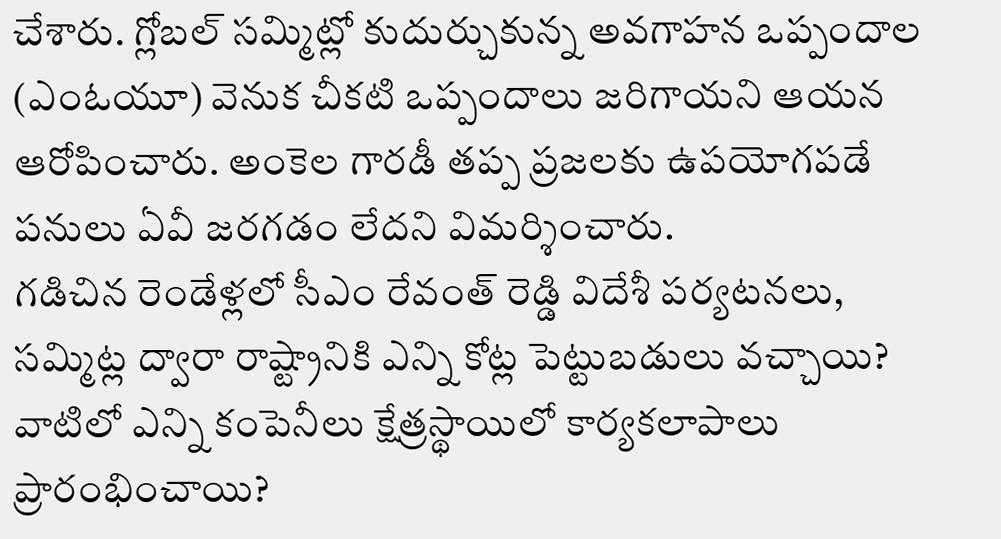చేశారు. గ్లోబల్ సమ్మిట్లో కుదుర్చుకున్న అవగాహన ఒప్పందాల (ఎంఓయూ) వెనుక చీకటి ఒప్పందాలు జరిగాయని ఆయన ఆరోపించారు. అంకెల గారడీ తప్ప ప్రజలకు ఉపయోగపడే పనులు ఏవీ జరగడం లేదని విమర్శించారు.
గడిచిన రెండేళ్లలో సీఎం రేవంత్ రెడ్డి విదేశీ పర్యటనలు, సమ్మిట్ల ద్వారా రాష్ట్రానికి ఎన్ని కోట్ల పెట్టుబడులు వచ్చాయి? వాటిలో ఎన్ని కంపెనీలు క్షేత్రస్థాయిలో కార్యకలాపాలు ప్రారంభించాయి?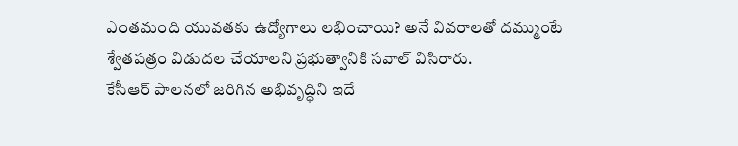ఎంతమంది యువతకు ఉద్యోగాలు లభించాయి? అనే వివరాలతో దమ్ముంటే శ్వేతపత్రం విడుదల చేయాలని ప్రభుత్వానికి సవాల్ విసిరారు.
కేసీఆర్ పాలనలో జరిగిన అభివృద్ధిని ఇదే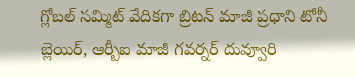గ్లోబల్ సమ్మిట్ వేదికగా బ్రిటన్ మాజీ ప్రధాని టోనీ బ్లెయిర్, ఆర్బీఐ మాజీ గవర్నర్ దువ్వూరి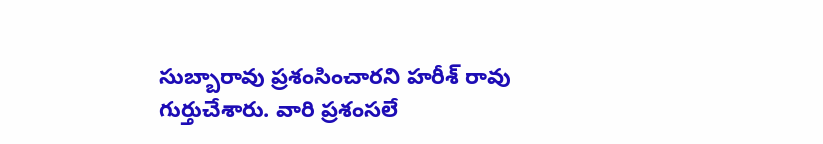సుబ్బారావు ప్రశంసించారని హరీశ్ రావు గుర్తుచేశారు. వారి ప్రశంసలే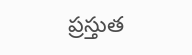ప్రస్తుత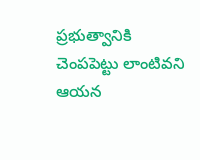ప్రభుత్వానికి చెంపపెట్టు లాంటివని ఆయన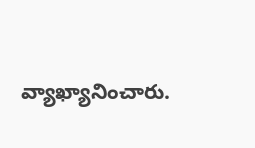వ్యాఖ్యానించారు.